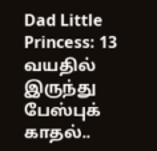Dad Little Princess: 13 வயதில் இருந்து பேஸ்புக் காதல்..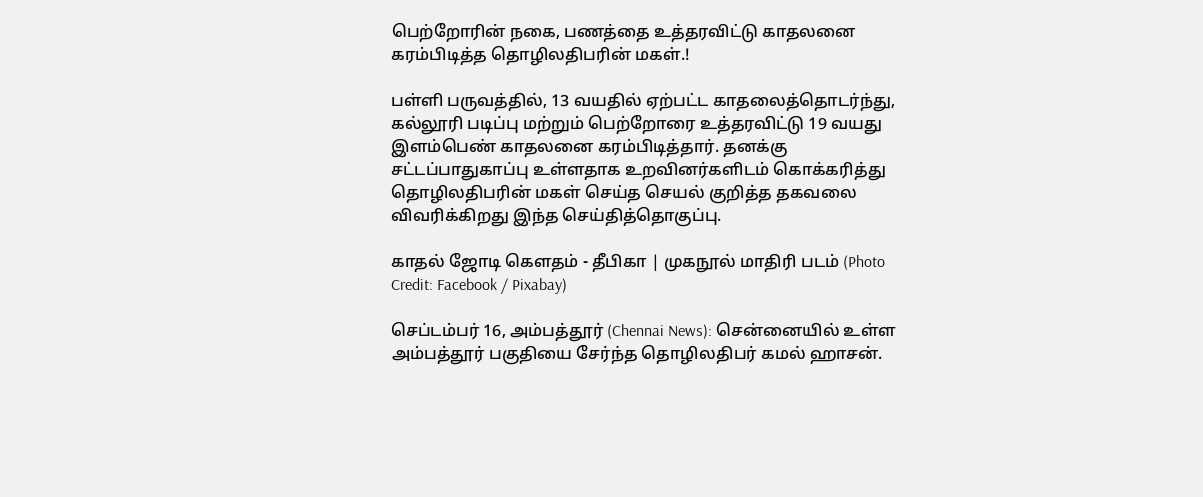பெற்றோரின் நகை, பணத்தை உத்தரவிட்டு காதலனை கரம்பிடித்த தொழிலதிபரின் மகள்.!

பள்ளி பருவத்தில், 13 வயதில் ஏற்பட்ட காதலைத்தொடர்ந்து, கல்லூரி படிப்பு மற்றும் பெற்றோரை உத்தரவிட்டு 19 வயது இளம்பெண் காதலனை கரம்பிடித்தார். தனக்கு சட்டப்பாதுகாப்பு உள்ளதாக உறவினர்களிடம் கொக்கரித்து தொழிலதிபரின் மகள் செய்த செயல் குறித்த தகவலை விவரிக்கிறது இந்த செய்தித்தொகுப்பு.

காதல் ஜோடி கெளதம் - தீபிகா | முகநூல் மாதிரி படம் (Photo Credit: Facebook / Pixabay)

செப்டம்பர் 16, அம்பத்தூர் (Chennai News): சென்னையில் உள்ள அம்பத்தூர் பகுதியை சேர்ந்த தொழிலதிபர் கமல் ஹாசன்.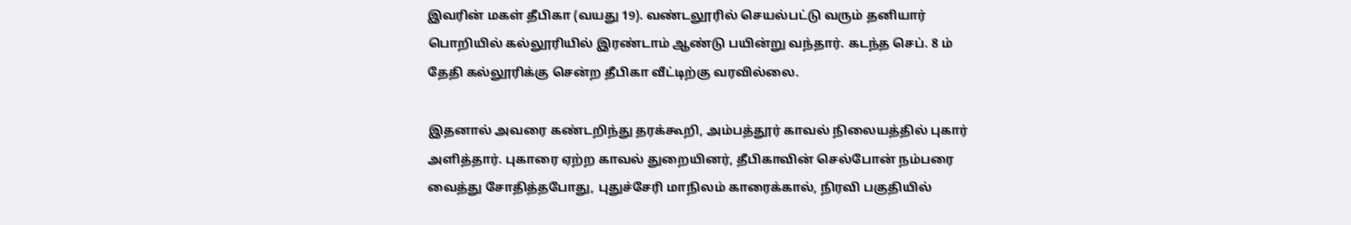இவரின் மகள் தீபிகா (வயது 19). வண்டலூரில் செயல்பட்டு வரும் தனியார் பொறியில் கல்லூரியில் இரண்டாம் ஆண்டு பயின்று வந்தார். கடந்த செப். 8 ம் தேதி கல்லூரிக்கு சென்ற தீபிகா வீட்டிற்கு வரவில்லை.

இதனால் அவரை கண்டறிந்து தரக்கூறி, அம்பத்தூர் காவல் நிலையத்தில் புகார் அளித்தார். புகாரை ஏற்ற காவல் துறையினர், தீபிகாவின் செல்போன் நம்பரை வைத்து சோதித்தபோது, புதுச்சேரி மாநிலம் காரைக்கால், நிரவி பகுதியில்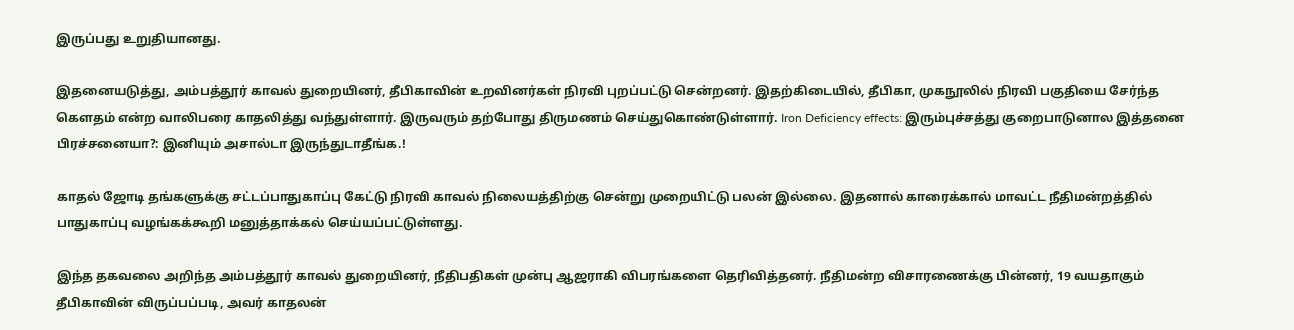இருப்பது உறுதியானது.

இதனையடுத்து, அம்பத்தூர் காவல் துறையினர், தீபிகாவின் உறவினர்கள் நிரவி புறப்பட்டு சென்றனர். இதற்கிடையில், தீபிகா, முகநூலில் நிரவி பகுதியை சேர்ந்த கெளதம் என்ற வாலிபரை காதலித்து வந்துள்ளார். இருவரும் தற்போது திருமணம் செய்துகொண்டுள்ளார். Iron Deficiency effects: இரும்புச்சத்து குறைபாடுனால இத்தனை பிரச்சனையா?: இனியும் அசால்டா இருந்துடாதீங்க.!

காதல் ஜோடி தங்களுக்கு சட்டப்பாதுகாப்பு கேட்டு நிரவி காவல் நிலையத்திற்கு சென்று முறையிட்டு பலன் இல்லை. இதனால் காரைக்கால் மாவட்ட நீதிமன்றத்தில் பாதுகாப்பு வழங்கக்கூறி மனுத்தாக்கல் செய்யப்பட்டுள்ளது.

இந்த தகவலை அறிந்த அம்பத்தூர் காவல் துறையினர், நீதிபதிகள் முன்பு ஆஜராகி விபரங்களை தெரிவித்தனர். நீதிமன்ற விசாரணைக்கு பின்னர், 19 வயதாகும் தீபிகாவின் விருப்பப்படி, அவர் காதலன்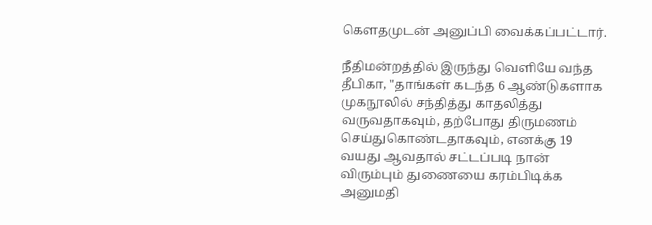கௌதமுடன் அனுப்பி வைக்கப்பட்டார்.

நீதிமன்றத்தில் இருந்து வெளியே வந்த தீபிகா, "தாங்கள் கடந்த 6 ஆண்டுகளாக முகநூலில் சந்தித்து காதலித்து வருவதாகவும், தற்போது திருமணம் செய்துகொண்டதாகவும், எனக்கு 19 வயது ஆவதால் சட்டப்படி நான் விரும்பும் துணையை கரம்பிடிக்க அனுமதி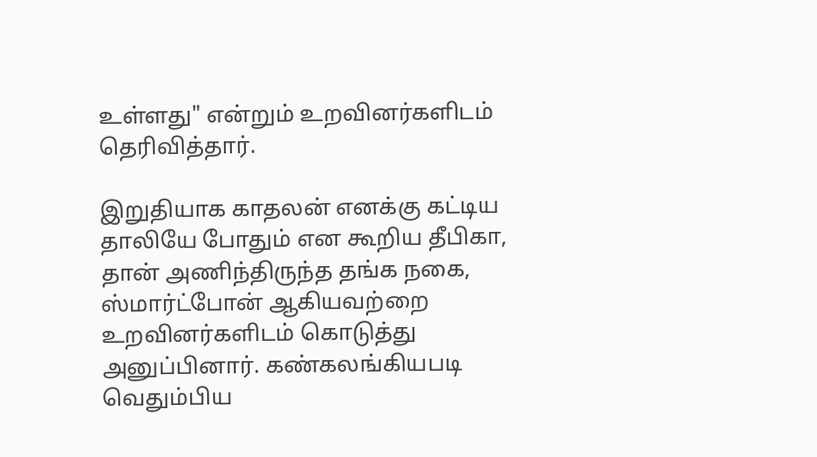உள்ளது" என்றும் உறவினர்களிடம் தெரிவித்தார்.

இறுதியாக காதலன் எனக்கு கட்டிய தாலியே போதும் என கூறிய தீபிகா, தான் அணிந்திருந்த தங்க நகை, ஸ்மார்ட்போன் ஆகியவற்றை உறவினர்களிடம் கொடுத்து அனுப்பினார். கண்கலங்கியபடி வெதும்பிய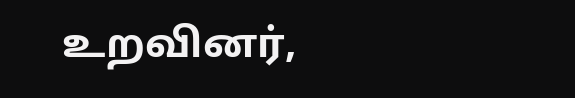உறவினர்,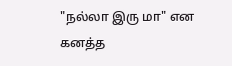"நல்லா இரு மா" என கனத்த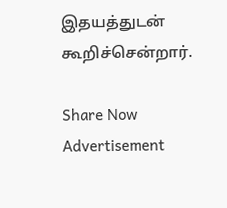இதயத்துடன் கூறிச்சென்றார்.

Share Now
Advertisement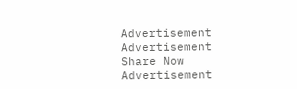Advertisement
Advertisement
Share Now
Advertisement